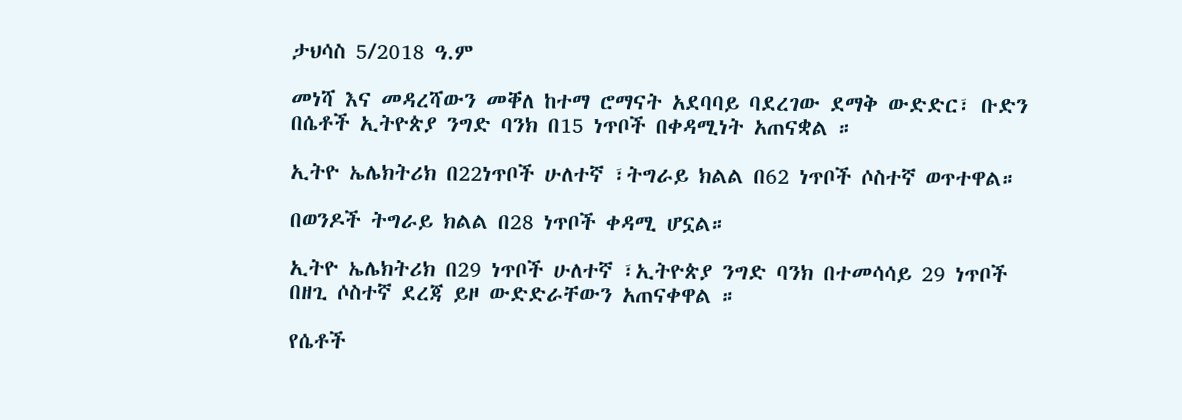ታህሳስ 5/2018 ዓ.ም

መነሻ እና መዳረሻውን መቐለ ከተማ ሮማናት አደባባይ ባደረገው ደማቅ ውድድር፣ ቡድን በሴቶች ኢትዮጵያ ንግድ ባንክ በ15 ነጥቦች በቀዳሚነት አጠናቋል ።

ኢትዮ ኤሌክትሪክ በ22ነጥቦች ሁለተኛ ፣ትግራይ ክልል በ62 ነጥቦች ሶስተኛ ወጥተዋል።

በወንዶች ትግራይ ክልል በ28 ነጥቦች ቀዳሚ ሆኗል።

ኢትዮ ኤሌክትሪክ በ29 ነጥቦች ሁለተኛ ፣ኢትዮጵያ ንግድ ባንክ በተመሳሳይ 29 ነጥቦች በዘጊ ሶስተኛ ደረጃ ይዞ ውድድራቸውን አጠናቀዋል ።

የሴቶች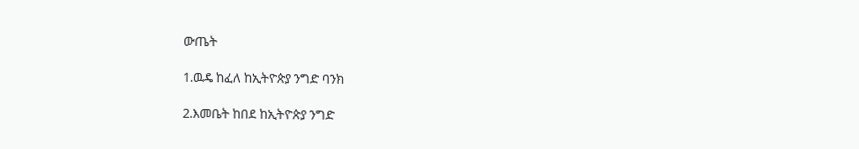ውጤት

1.ዉዴ ከፈለ ከኢትዮጵያ ንግድ ባንክ

2.እመቤት ከበደ ከኢትዮጵያ ንግድ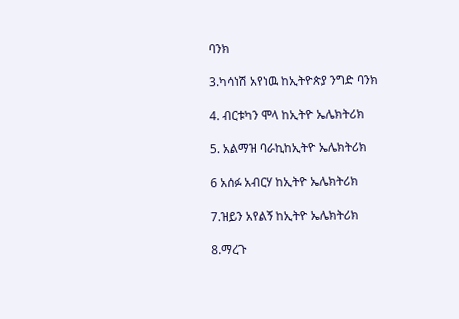ባንክ

3.ካሳነሽ አየነዉ ከኢትዮጵያ ንግድ ባንክ

4. ብርቱካን ሞላ ከኢትዮ ኤሌክትሪክ

5. አልማዝ ባራኪከኢትዮ ኤሌክትሪክ

6 አሰፉ አብርሃ ከኢትዮ ኤሌክትሪክ

7.ዝይን አየልኝ ከኢትዮ ኤሌክትሪክ

8.ማረጉ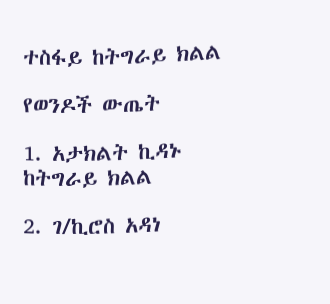ተስፋይ ከትግራይ ክልል

የወንዶች ውጤት

1. አታክልት ኪዳኑ ከትግራይ ክልል

2. ገ/ኪሮስ አዳነ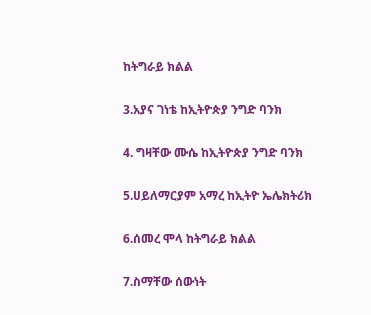ከትግራይ ክልል

3.አያና ገነቴ ከኢትዮጵያ ንግድ ባንክ

4. ግዛቸው ሙሴ ከኢትዮጵያ ንግድ ባንክ

5.ሀይለማርያም አማረ ከኢትዮ ኤሌክትሪክ

6.ሰመረ ሞላ ከትግራይ ክልል

7.ስማቸው ሰውነት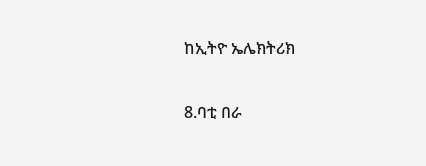ከኢትዮ ኤሌክትሪክ

8.ባቲ በራ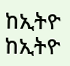ከኢትዮ ከኢትዮ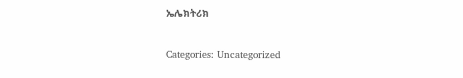ኤሌክትሪክ

Categories: Uncategorized